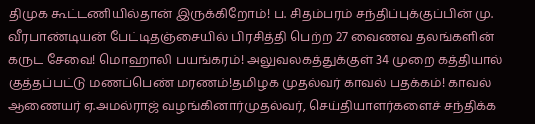திமுக கூட்டணியில்தான் இருக்கிறோம்! ப. சிதம்பரம் சந்திப்புக்குப்பின் மு. வீரபாண்டியன் பேட்டிதஞ்சையில் பிரசித்தி பெற்ற 27 வைணவ தலங்களின் கருட சேவை! மொஹாலி பயங்கரம்! அலுவலகத்துக்குள் 34 முறை கத்தியால் குத்தப்பட்டு மணப்பெண் மரணம்!தமிழக முதல்வர் காவல் பதக்கம்! காவல் ஆணையர் ஏ.அமல்ராஜ் வழங்கினார்முதல்வர், செய்தியாளர்களைச் சந்திக்க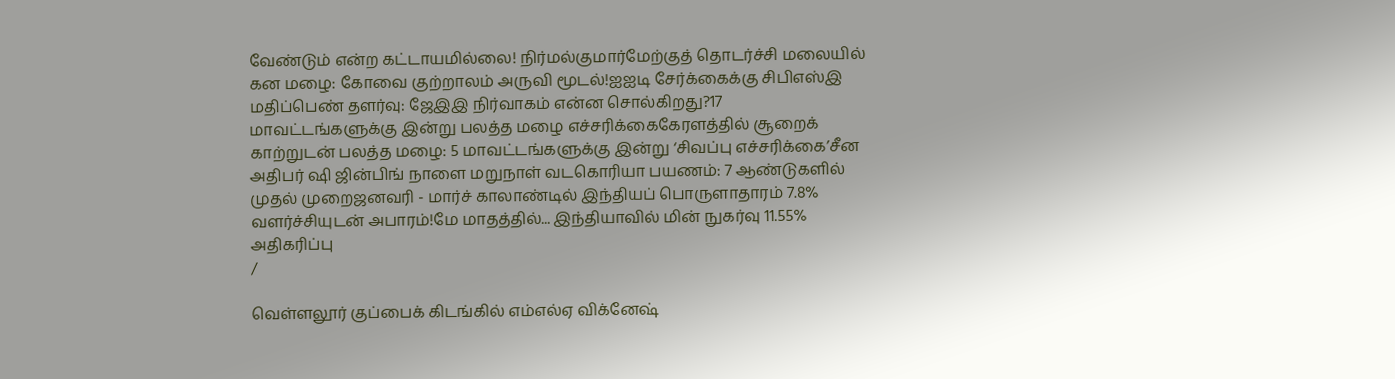வேண்டும் என்ற கட்டாயமில்லை! நிர்மல்குமார்மேற்குத் தொடர்ச்சி மலையில் கன மழை: கோவை குற்றாலம் அருவி மூடல்!ஐஐடி சேர்க்கைக்கு சிபிஎஸ்இ மதிப்பெண் தளர்வு: ஜேஇஇ நிர்வாகம் என்ன சொல்கிறது?17 மாவட்டங்களுக்கு இன்று பலத்த மழை எச்சரிக்கைகேரளத்தில் சூறைக் காற்றுடன் பலத்த மழை: 5 மாவட்டங்களுக்கு இன்று ‘சிவப்பு எச்சரிக்கை’சீன அதிபர் ஷி ஜின்பிங் நாளை மறுநாள் வடகொரியா பயணம்: 7 ஆண்டுகளில் முதல் முறைஜனவரி - மார்ச் காலாண்டில் இந்தியப் பொருளாதாரம் 7.8% வளர்ச்சியுடன் அபாரம்!மே மாதத்தில்... இந்தியாவில் மின் நுகர்வு 11.55% அதிகரிப்பு
/

வெள்ளலூர் குப்பைக் கிடங்கில் எம்எல்ஏ விக்னேஷ்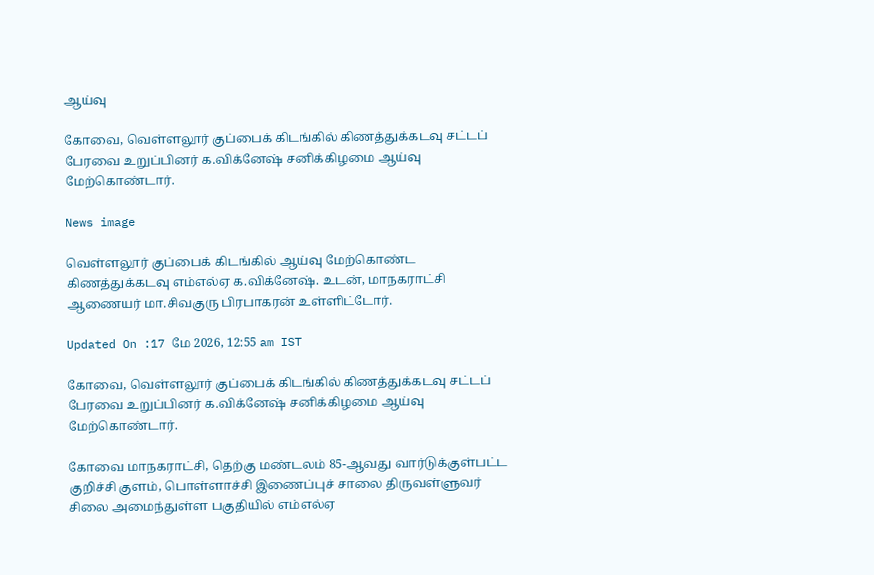ஆய்வு

கோவை, வெள்ளலூர் குப்பைக் கிடங்கில் கிணத்துக்கடவு சட்டப் பேரவை உறுப்பினர் க.விக்னேஷ் சனிக்கிழமை ஆய்வு மேற்கொண்டார்.

News image

வெள்ளலூர் குப்பைக் கிடங்கில் ஆய்வு மேற்கொண்ட கிணத்துக்கடவு எம்எல்ஏ க.விக்னேஷ். உடன், மாநகராட்சி ஆணையர் மா.சிவகுரு பிரபாகரன் உள்ளிட்டோர்.

Updated On :17 மே 2026, 12:55 am IST

கோவை, வெள்ளலூர் குப்பைக் கிடங்கில் கிணத்துக்கடவு சட்டப் பேரவை உறுப்பினர் க.விக்னேஷ் சனிக்கிழமை ஆய்வு மேற்கொண்டார்.

கோவை மாநகராட்சி, தெற்கு மண்டலம் 85-ஆவது வார்டுக்குள்பட்ட குறிச்சி குளம், பொள்ளாச்சி இணைப்புச் சாலை திருவள்ளுவர் சிலை அமைந்துள்ள பகுதியில் எம்எல்ஏ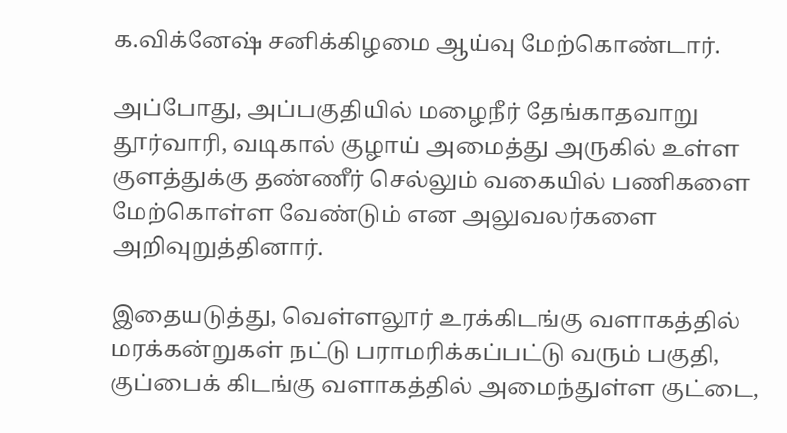க.விக்னேஷ் சனிக்கிழமை ஆய்வு மேற்கொண்டார்.

அப்போது, அப்பகுதியில் மழைநீர் தேங்காதவாறு தூர்வாரி, வடிகால் குழாய் அமைத்து அருகில் உள்ள குளத்துக்கு தண்ணீர் செல்லும் வகையில் பணிகளை மேற்கொள்ள வேண்டும் என அலுவலர்களை அறிவுறுத்தினார்.

இதையடுத்து, வெள்ளலூர் உரக்கிடங்கு வளாகத்தில் மரக்கன்றுகள் நட்டு பராமரிக்கப்பட்டு வரும் பகுதி, குப்பைக் கிடங்கு வளாகத்தில் அமைந்துள்ள குட்டை,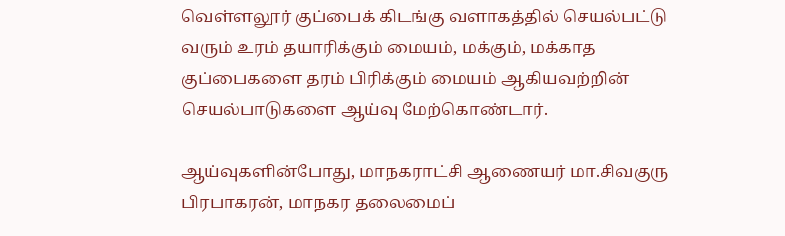வெள்ளலூர் குப்பைக் கிடங்கு வளாகத்தில் செயல்பட்டு வரும் உரம் தயாரிக்கும் மையம், மக்கும், மக்காத குப்பைகளை தரம் பிரிக்கும் மையம் ஆகியவற்றின் செயல்பாடுகளை ஆய்வு மேற்கொண்டார்.

ஆய்வுகளின்போது, மாநகராட்சி ஆணையர் மா.சிவகுரு பிரபாகரன், மாநகர தலைமைப்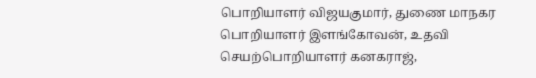பொறியாளர் விஜயகுமார், துணை மாநகர பொறியாளர் இளங்கோவன், உதவி செயற்பொறியாளர் கனகராஜ்,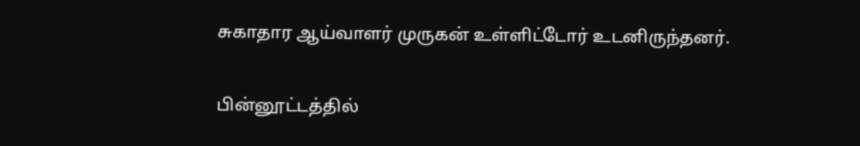சுகாதார ஆய்வாளர் முருகன் உள்ளிட்டோர் உடனிருந்தனர்.

பின்னூட்டத்தில்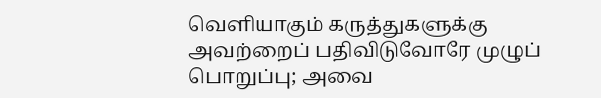வெளியாகும் கருத்துகளுக்கு அவற்றைப் பதிவிடுவோரே முழுப் பொறுப்பு; அவை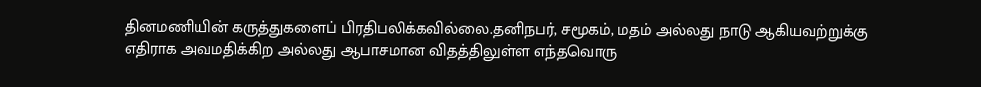தினமணியின் கருத்துகளைப் பிரதிபலிக்கவில்லை.தனிநபர், சமூகம், மதம் அல்லது நாடு ஆகியவற்றுக்கு எதிராக அவமதிக்கிற அல்லது ஆபாசமான விதத்திலுள்ள எந்தவொரு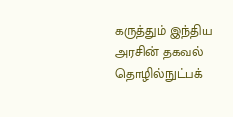கருத்தும் இந்திய அரசின் தகவல் தொழில்நுட்பக்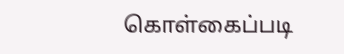கொள்கைப்படி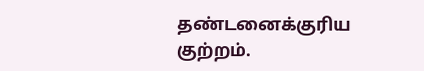தண்டனைக்குரிய குற்றம்.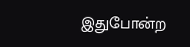இதுபோன்ற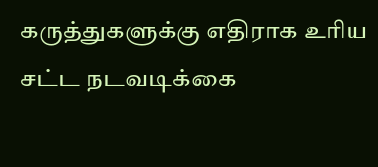கருத்துகளுக்கு எதிராக உரிய சட்ட நடவடிக்கை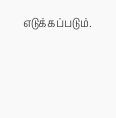எடுக்கப்படும்.